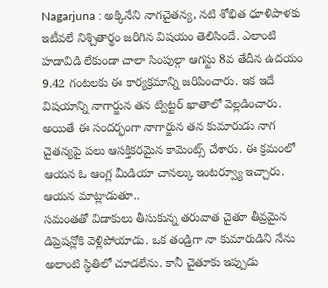Nagarjuna : అక్కినేని నాగచైతన్య, నటి శోభిత ధూళిపాళకు ఇటీవలే నిశ్చితార్థం జరిగిన విషయం తెలిసిందే. ఎలాంటి హడావిడి లేకుండా చాలా సింపుల్గా ఆగస్టు 8వ తేదీన ఉదయం 9.42 గంటలకు ఈ కార్యక్రమాన్ని జరిపించారు. ఇక ఇదే విషయాన్ని నాగార్జున తన ట్విట్టర్ ఖాతాలో వెల్లడించారు. అయితే ఈ సందర్భంగా నాగార్జున తన కుమారుడు నాగ చైతన్యపై పలు ఆసక్తికరమైన కామెంట్స్ చేశారు. ఈ క్రమంలో ఆయన ఓ ఆంగ్ల మీడియా చానల్కు ఇంటర్వ్యూ ఇచ్చారు. ఆయన మాట్లాడుతూ..
సమంతతో విడాకులు తీసుకున్న తరువాత చైతూ తీవ్రమైన డిప్రెషన్లోకి వెళ్లిపోయాడు. ఒక తండ్రిగా నా కుమారుడిని నేను అలాంటి స్థితిలో చూడలేను. కానీ చైతూకు ఇప్పుడు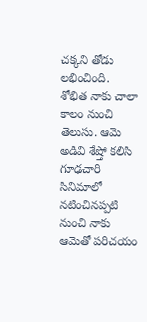చక్కని తోడు లభించింది. శోభిత నాకు చాలా కాలం నుంచి తెలుసు. ఆమె అడివి శేష్తో కలిసి గూఢచారి సినిమాలో నటించినప్పటి నుంచి నాకు ఆమెతో పరిచయం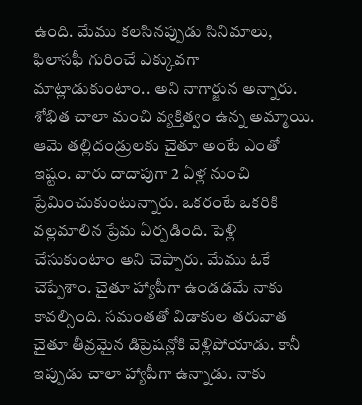ఉంది. మేము కలసినప్పుడు సినిమాలు, ఫిలాసఫీ గురించే ఎక్కువగా మాట్లాడుకుంటాం.. అని నాగార్జున అన్నారు.
శోభిత చాలా మంచి వ్యక్తిత్వం ఉన్న అమ్మాయి. ఆమె తల్లిదండ్రులకు చైతూ అంటే ఎంతో ఇష్టం. వారు దాదాపుగా 2 ఏళ్ల నుంచి ప్రేమించుకుంటున్నారు. ఒకరంటే ఒకరికి వల్లమాలిన ప్రేమ ఏర్పడింది. పెళ్లి చేసుకుంటాం అని చెప్పారు. మేము ఓకే చెప్పేశాం. చైతూ హ్యాపీగా ఉండడమే నాకు కావల్సింది. సమంతతో విడాకుల తరువాత చైతూ తీవ్రమైన డిప్రెషన్లోకి వెళ్లిపోయాడు. కానీ ఇప్పుడు చాలా హ్యాపీగా ఉన్నాడు. నాకు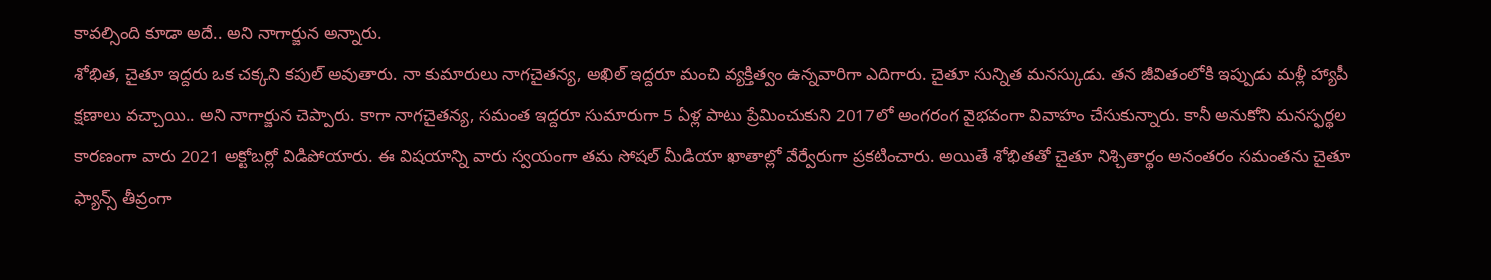కావల్సింది కూడా అదే.. అని నాగార్జున అన్నారు.
శోభిత, చైతూ ఇద్దరు ఒక చక్కని కపుల్ అవుతారు. నా కుమారులు నాగచైతన్య, అఖిల్ ఇద్దరూ మంచి వ్యక్తిత్వం ఉన్నవారిగా ఎదిగారు. చైతూ సున్నిత మనస్కుడు. తన జీవితంలోకి ఇప్పుడు మళ్లీ హ్యాపీ క్షణాలు వచ్చాయి.. అని నాగార్జున చెప్పారు. కాగా నాగచైతన్య, సమంత ఇద్దరూ సుమారుగా 5 ఏళ్ల పాటు ప్రేమించుకుని 2017లో అంగరంగ వైభవంగా వివాహం చేసుకున్నారు. కానీ అనుకోని మనస్ఫర్థల కారణంగా వారు 2021 అక్టోబర్లో విడిపోయారు. ఈ విషయాన్ని వారు స్వయంగా తమ సోషల్ మీడియా ఖాతాల్లో వేర్వేరుగా ప్రకటించారు. అయితే శోభితతో చైతూ నిశ్చితార్థం అనంతరం సమంతను చైతూ ఫ్యాన్స్ తీవ్రంగా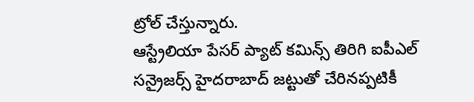ట్రోల్ చేస్తున్నారు.
ఆస్ట్రేలియా పేసర్ ప్యాట్ కమిన్స్ తిరిగి ఐపీఎల్ సన్రైజర్స్ హైదరాబాద్ జట్టుతో చేరినప్పటికీ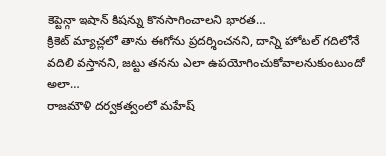కెప్టెన్గా ఇషాన్ కిషన్ను కొనసాగించాలని భారత…
క్రికెట్ మ్యాచ్లలో తాను ఈగోను ప్రదర్శించనని, దాన్ని హోటల్ గదిలోనే వదిలి వస్తానని, జట్టు తనను ఎలా ఉపయోగించుకోవాలనుకుంటుందో అలా…
రాజమౌళి దర్వకత్వంలో మహేష్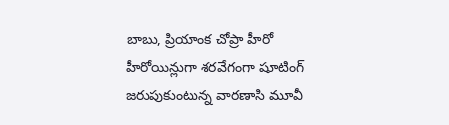బాబు, ప్రియాంక చోప్రా హీరో హీరోయిన్లుగా శరవేగంగా షూటింగ్ జరుపుకుంటున్న వారణాసి మూవీ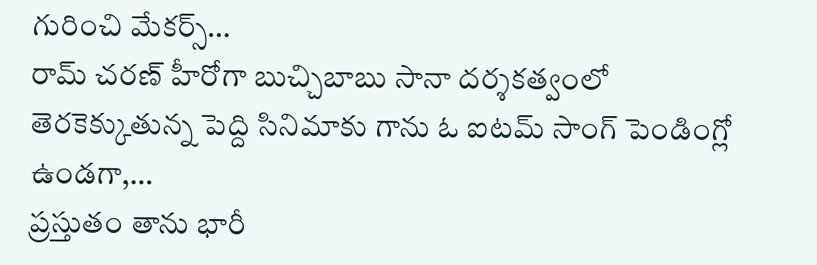గురించి మేకర్స్…
రామ్ చరణ్ హీరోగా బుచ్చిబాబు సానా దర్శకత్వంలో తెరకెక్కుతున్న పెద్ది సినిమాకు గాను ఓ ఐటమ్ సాంగ్ పెండింగ్లో ఉండగా,…
ప్రస్తుతం తాను భారీ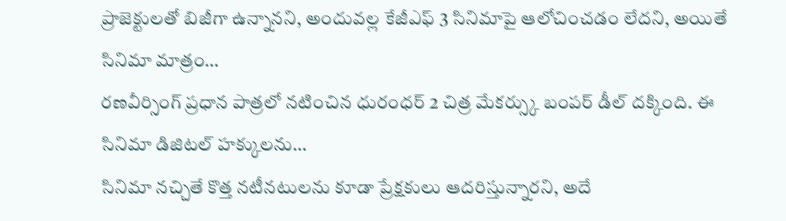ప్రాజెక్టులతో బిజీగా ఉన్నానని, అందువల్ల కేజీఎఫ్ 3 సినిమాపై ఆలోచించడం లేదని, అయితే సినిమా మాత్రం…
రణవీర్సింగ్ ప్రధాన పాత్రలో నటించిన ధురంధర్ 2 చిత్ర మేకర్స్కు బంపర్ డీల్ దక్కింది. ఈ సినిమా డిజిటల్ హక్కులను…
సినిమా నచ్చితే కొత్త నటీనటులను కూడా ప్రేక్షకులు ఆదరిస్తున్నారని, అదే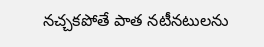నచ్చకపోతే పాత నటీనటులను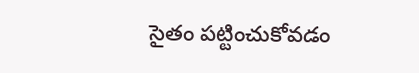సైతం పట్టించుకోవడం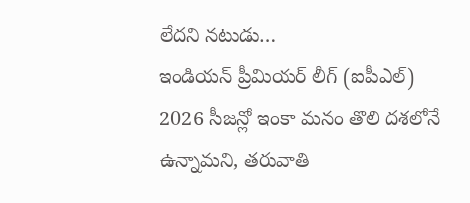లేదని నటుడు…
ఇండియన్ ప్రీమియర్ లీగ్ (ఐపీఎల్) 2026 సీజన్లో ఇంకా మనం తొలి దశలోనే ఉన్నామని, తరువాతి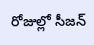రోజుల్లో సీజన్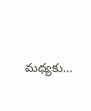మధ్యకు…